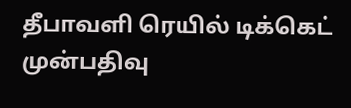தீபாவளி ரெயில் டிக்கெட் முன்பதிவு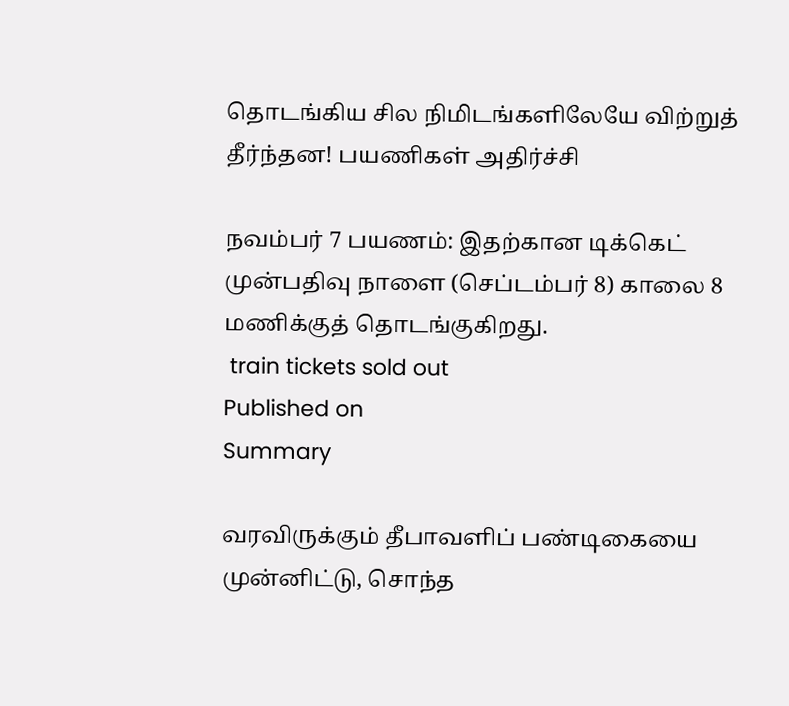தொடங்கிய சில நிமிடங்களிலேயே விற்றுத் தீர்ந்தன! பயணிகள் அதிர்ச்சி

நவம்பர் 7 பயணம்: இதற்கான டிக்கெட் முன்பதிவு நாளை (செப்டம்பர் 8) காலை 8 மணிக்குத் தொடங்குகிறது.
 train tickets sold out
Published on
Summary

வரவிருக்கும் தீபாவளிப் பண்டிகையை முன்னிட்டு, சொந்த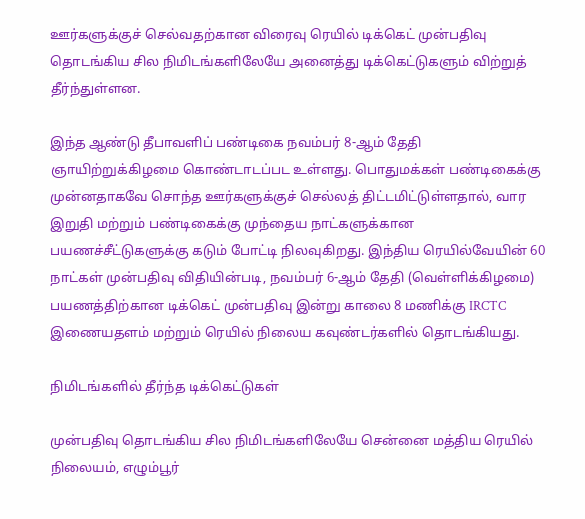ஊர்களுக்குச் செல்வதற்கான விரைவு ரெயில் டிக்கெட் முன்பதிவு தொடங்கிய சில நிமிடங்களிலேயே அனைத்து டிக்கெட்டுகளும் விற்றுத் தீர்ந்துள்ளன.

இந்த ஆண்டு தீபாவளிப் பண்டிகை நவம்பர் 8-ஆம் தேதி ஞாயிற்றுக்கிழமை கொண்டாடப்பட உள்ளது. பொதுமக்கள் பண்டிகைக்கு முன்னதாகவே சொந்த ஊர்களுக்குச் செல்லத் திட்டமிட்டுள்ளதால், வார இறுதி மற்றும் பண்டிகைக்கு முந்தைய நாட்களுக்கான பயணச்சீட்டுகளுக்கு கடும் போட்டி நிலவுகிறது. இந்திய ரெயில்வேயின் 60 நாட்கள் முன்பதிவு விதியின்படி, நவம்பர் 6-ஆம் தேதி (வெள்ளிக்கிழமை) பயணத்திற்கான டிக்கெட் முன்பதிவு இன்று காலை 8 மணிக்கு IRCTC இணையதளம் மற்றும் ரெயில் நிலைய கவுண்டர்களில் தொடங்கியது.

நிமிடங்களில் தீர்ந்த டிக்கெட்டுகள்

முன்பதிவு தொடங்கிய சில நிமிடங்களிலேயே சென்னை மத்திய ரெயில் நிலையம், எழும்பூர்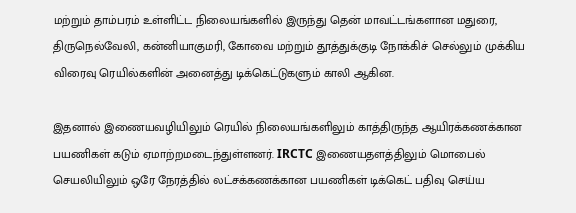மற்றும் தாம்பரம் உள்ளிட்ட நிலையங்களில் இருந்து தென் மாவட்டங்களான மதுரை, திருநெல்வேலி, கன்னியாகுமரி, கோவை மற்றும் தூத்துக்குடி நோக்கிச் செல்லும் முக்கிய விரைவு ரெயில்களின் அனைத்து டிக்கெட்டுகளும் காலி ஆகின.

இதனால் இணையவழியிலும் ரெயில் நிலையங்களிலும் காத்திருந்த ஆயிரக்கணக்கான பயணிகள் கடும் ஏமாற்றமடைந்துள்ளனர். IRCTC இணையதளத்திலும் மொபைல் செயலியிலும் ஒரே நேரத்தில் லட்சக்கணக்கான பயணிகள் டிக்கெட் பதிவு செய்ய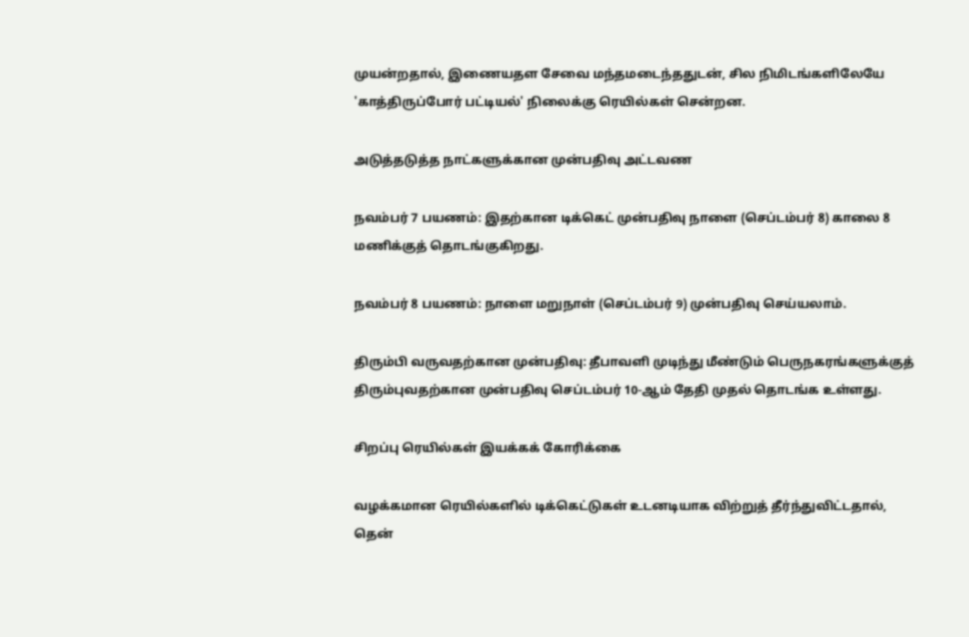முயன்றதால், இணையதள சேவை மந்தமடைந்ததுடன், சில நிமிடங்களிலேயே 'காத்திருப்போர் பட்டியல்' நிலைக்கு ரெயில்கள் சென்றன.

அடுத்தடுத்த நாட்களுக்கான முன்பதிவு அட்டவண

நவம்பர் 7 பயணம்: இதற்கான டிக்கெட் முன்பதிவு நாளை (செப்டம்பர் 8) காலை 8 மணிக்குத் தொடங்குகிறது.

நவம்பர் 8 பயணம்: நாளை மறுநாள் (செப்டம்பர் 9) முன்பதிவு செய்யலாம்.

திரும்பி வருவதற்கான முன்பதிவு: தீபாவளி முடிந்து மீண்டும் பெருநகரங்களுக்குத் திரும்புவதற்கான முன்பதிவு செப்டம்பர் 10-ஆம் தேதி முதல் தொடங்க உள்ளது.

சிறப்பு ரெயில்கள் இயக்கக் கோரிக்கை

வழக்கமான ரெயில்களில் டிக்கெட்டுகள் உடனடியாக விற்றுத் தீர்ந்துவிட்டதால், தென்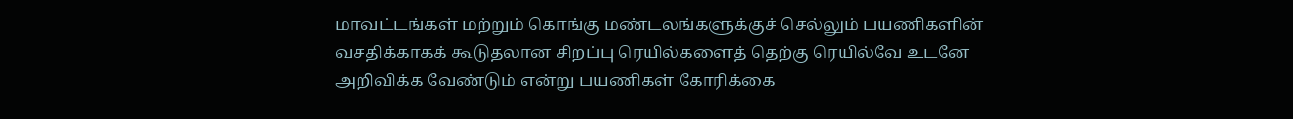மாவட்டங்கள் மற்றும் கொங்கு மண்டலங்களுக்குச் செல்லும் பயணிகளின் வசதிக்காகக் கூடுதலான சிறப்பு ரெயில்களைத் தெற்கு ரெயில்வே உடனே அறிவிக்க வேண்டும் என்று பயணிகள் கோரிக்கை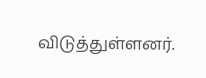விடுத்துள்ளனர்.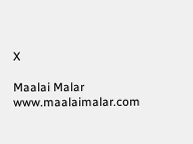X

Maalai Malar
www.maalaimalar.com